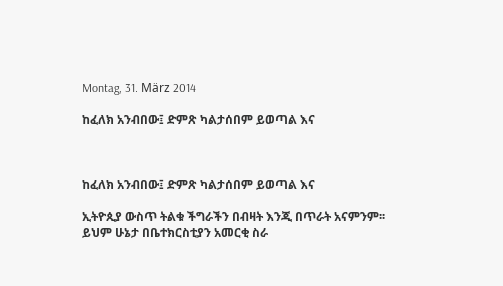Montag, 31. März 2014

ከፈለክ አንብበው፤ ድምጽ ካልታሰበም ይወጣል እና



ከፈለክ አንብበው፤ ድምጽ ካልታሰበም ይወጣል እና

ኢትዮጲያ ውስጥ ትልቁ ችግራችን በብዛት እንጂ በጥራት አናምንም፡፡ ይህም ሁኔታ በቤተክርስቲያን አመርቂ ስራ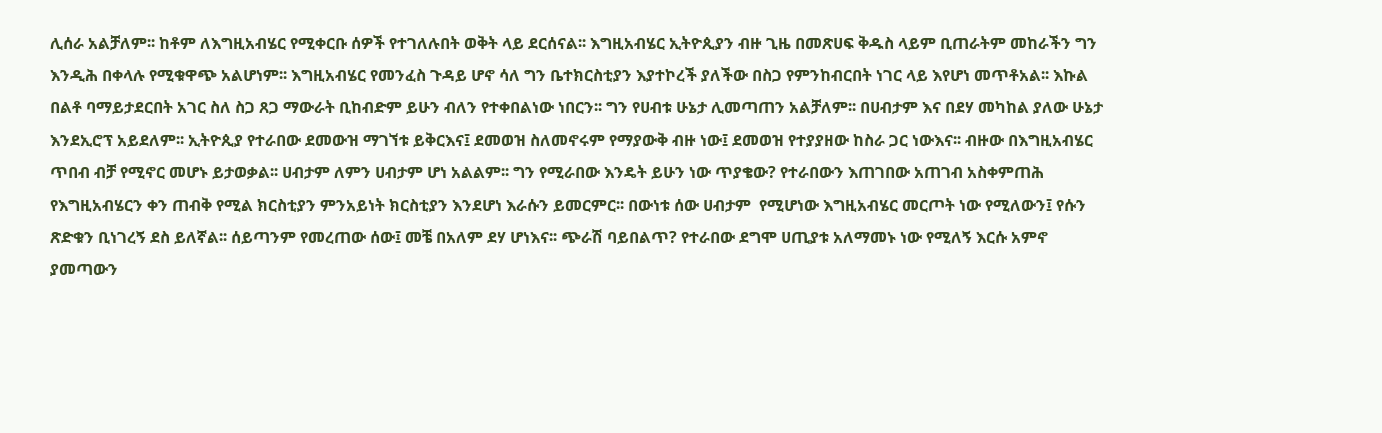ሊሰራ አልቻለም፡፡ ከቶም ለእግዚአብሄር የሚቀርቡ ሰዎች የተገለሉበት ወቅት ላይ ደርሰናል፡፡ እግዚአብሄር ኢትዮጲያን ብዙ ጊዜ በመጽሀፍ ቅዱስ ላይም ቢጠራትም መከራችን ግን እንዲሕ በቀላሉ የሚቁዋጭ አልሆነም፡፡ እግዚአብሄር የመንፈስ ጉዳይ ሆኖ ሳለ ግን ቤተክርስቲያን እያተኮረች ያለችው በስጋ የምንከብርበት ነገር ላይ እየሆነ መጥቶአል፡፡ እኩል በልቶ ባማይታደርበት አገር ስለ ስጋ ጸጋ ማውራት ቢከብድም ይሁን ብለን የተቀበልነው ነበርን፡፡ ግን የሀብቱ ሁኔታ ሊመጣጠን አልቻለም፡፡ በሀብታም እና በደሃ መካከል ያለው ሁኔታ እንደኢሮፕ አይደለም፡፡ ኢትዮጲያ የተራበው ደመውዝ ማገኘቱ ይቅርእና፤ ደመወዝ ስለመኖሩም የማያውቅ ብዙ ነው፤ ደመወዝ የተያያዘው ከስራ ጋር ነውእና፡፡ ብዙው በእግዚአብሄር ጥበብ ብቻ የሚኖር መሆኑ ይታወቃል፡፡ ሀብታም ለምን ሀብታም ሆነ አልልም፡፡ ግን የሚራበው እንዴት ይሁን ነው ጥያቄው? የተራበውን እጠገበው አጠገብ አስቀምጠሕ የእግዚአብሄርን ቀን ጠብቅ የሚል ክርስቲያን ምንአይነት ክርስቲያን እንደሆነ እራሱን ይመርምር፡፡ በውነቱ ሰው ሀብታም  የሚሆነው እግዚአብሄር መርጦት ነው የሚለውን፤ የሱን ጽድቁን ቢነገረኝ ደስ ይለኛል፡፡ ሰይጣንም የመረጠው ሰው፤ መቼ በአለም ደሃ ሆነእና፡፡ ጭራሽ ባይበልጥ? የተራበው ደግሞ ሀጢያቱ አለማመኑ ነው የሚለኝ እርሱ አምኖ ያመጣውን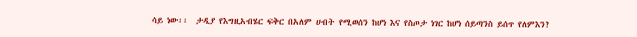ሳይ ነው፡፡  ታዲያ የእግዚአብሄር ፍቅር በአለም ሀብት የሚወሰን ከሆነ እና የስጦታ ነገር ከሆነ ሰይጣንስ ይሰጥ የለምእን?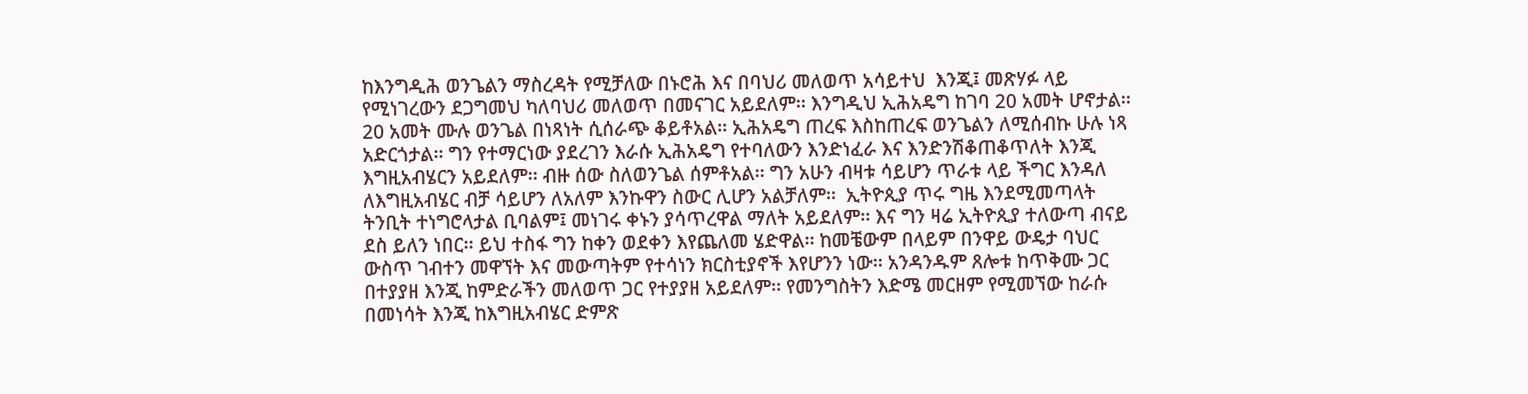ከእንግዲሕ ወንጌልን ማስረዳት የሚቻለው በኑሮሕ እና በባህሪ መለወጥ አሳይተህ  እንጂ፤ መጽሃፉ ላይ የሚነገረውን ደጋግመህ ካለባህሪ መለወጥ በመናገር አይደለም፡፡ እንግዲህ ኢሕአዴግ ከገባ 20 አመት ሆኖታል፡፡ 20 አመት ሙሉ ወንጌል በነጻነት ሲሰራጭ ቆይቶአል፡፡ ኢሕአዴግ ጠረፍ እስከጠረፍ ወንጌልን ለሚሰብኩ ሁሉ ነጻ አድርጎታል፡፡ ግን የተማርነው ያደረገን እራሱ ኢሕአዴግ የተባለውን እንድነፈራ እና እንድንሽቆጠቆጥለት እንጂ እግዚአብሄርን አይደለም፡፡ ብዙ ሰው ስለወንጌል ሰምቶአል፡፡ ግን አሁን ብዛቱ ሳይሆን ጥራቱ ላይ ችግር እንዳለ ለእግዚአብሄር ብቻ ሳይሆን ለአለም እንኩዋን ስውር ሊሆን አልቻለም፡፡  ኢትዮጲያ ጥሩ ግዜ እንደሚመጣላት ትንቢት ተነግሮላታል ቢባልም፤ መነገሩ ቀኑን ያሳጥረዋል ማለት አይደለም፡፡ እና ግን ዛሬ ኢትዮጲያ ተለውጣ ብናይ ደስ ይለን ነበር፡፡ ይህ ተስፋ ግን ከቀን ወደቀን እየጨለመ ሄድዋል፡፡ ከመቼውም በላይም በንዋይ ውዴታ ባህር ውስጥ ገብተን መዋኘት እና መውጣትም የተሳነን ክርስቲያኖች እየሆንን ነው፡፡ አንዳንዱም ጸሎቱ ከጥቅሙ ጋር በተያያዘ እንጂ ከምድራችን መለወጥ ጋር የተያያዘ አይደለም፡፡ የመንግስትን እድሜ መርዘም የሚመኘው ከራሱ በመነሳት እንጂ ከእግዚአብሄር ድምጽ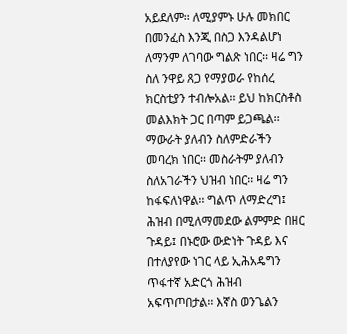አይደለም፡፡ ለሚያምኑ ሁሉ መክበር በመንፈስ እንጂ በስጋ እንዳልሆነ ለማንም ለገባው ግልጽ ነበር፡፡ ዛሬ ግን ስለ ንዋይ ጸጋ የማያወራ የከሰረ ክርስቲያን ተብሎአል፡፡ ይህ ከክርስቶስ መልእክት ጋር በጣም ይጋጫል፡፡ ማውራት ያለብን ስለምድራችን መባረክ ነበር፡፡ መስራትም ያለብን ስለአገራችን ህዝብ ነበር፡፡ ዛሬ ግን ከፋፍለነዋል፡፡ ግልጥ ለማድረግ፤ ሕዝብ በሚለማመደው ልምምድ በዘር ጉዳይ፤ በኑሮው ውድነት ጉዳይ እና በተለያየው ነገር ላይ ኢሕአዴግን ጥፋተኛ አድርጎ ሕዝብ አፍጥጦበታል፡፡ እኛስ ወንጌልን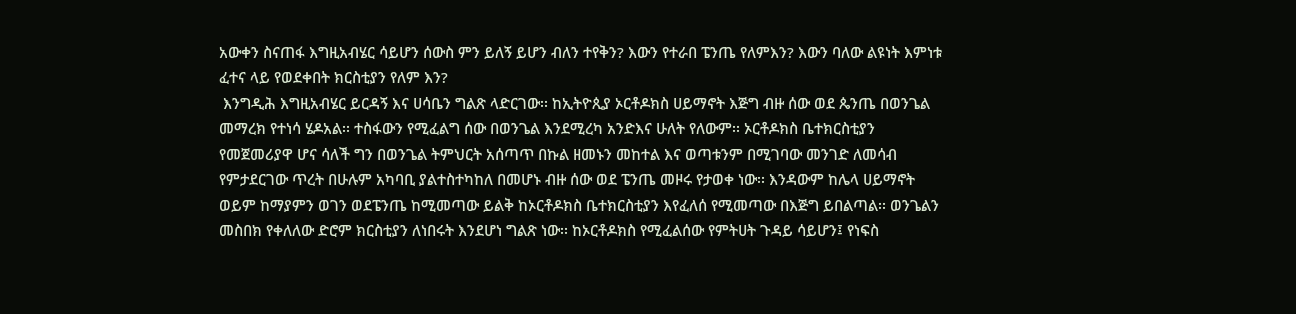አውቀን ስናጠፋ እግዚአብሄር ሳይሆን ሰውስ ምን ይለኝ ይሆን ብለን ተየቅን? እውን የተራበ ፔንጤ የለምእን? እውን ባለው ልዩነት እምነቱ ፈተና ላይ የወደቀበት ክርስቲያን የለም እን?
 እንግዲሕ እግዚአብሄር ይርዳኝ እና ሀሳቤን ግልጽ ላድርገው፡፡ ከኢትዮጲያ ኦርቶዶክስ ሀይማኖት እጅግ ብዙ ሰው ወደ ጴንጤ በወንጌል መማረክ የተነሳ ሄዶአል፡፡ ተስፋውን የሚፈልግ ሰው በወንጌል እንደሚረካ አንድእና ሁለት የለውም፡፡ ኦርቶዶክስ ቤተክርስቲያን የመጀመሪያዋ ሆና ሳለች ግን በወንጌል ትምህርት አሰጣጥ በኩል ዘመኑን መከተል እና ወጣቱንም በሚገባው መንገድ ለመሳብ የምታደርገው ጥረት በሁሉም አካባቢ ያልተስተካከለ በመሆኑ ብዙ ሰው ወደ ፔንጤ መዞሩ የታወቀ ነው፡፡ እንዳውም ከሌላ ሀይማኖት ወይም ከማያምን ወገን ወደፔንጤ ከሚመጣው ይልቅ ከኦርቶዶክስ ቤተክርስቲያን እየፈለሰ የሚመጣው በእጅግ ይበልጣል፡፡ ወንጌልን መስበክ የቀለለው ድሮም ክርስቲያን ለነበሩት እንደሆነ ግልጽ ነው፡፡ ከኦርቶዶክስ የሚፈልሰው የምትሀት ጉዳይ ሳይሆን፤ የነፍስ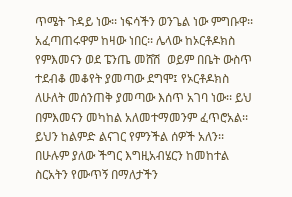ጥሜት ጉዳይ ነው፡፡ ነፍሳችን ወንጌል ነው ምግቡዋ፡፡ አፈጣጠሩዋም ከዛው ነበር፡፡ ሌላው ከኦርቶዶክስ የምእመናን ወደ ፔንጤ መሸሽ  ወይም በቤት ውስጥ ተደብቆ መቆየት ያመጣው ደግሞ፤ የኦርቶዶክስ ለሁለት መሰንጠቅ ያመጣው እሰጥ አገባ ነው፡፡ ይህ በምእመናን መካከል አለመተማመንም ፈጥሮአል፡፡ ይህን ከልምድ ልናገር የምንችል ሰዎች አለን፡፡ በሁሉም ያለው ችግር እግዚአብሄርን ከመከተል ስርአትን የሙጥኝ በማለታችን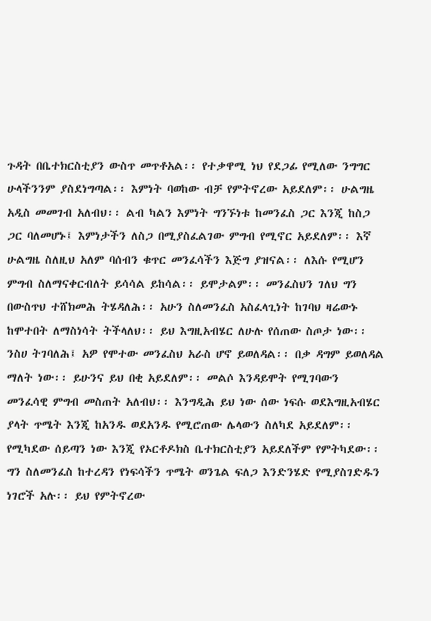ጉዳት በቤተክርስቲያን ውስጥ መጥቶአል፡፡ የተቃዋሚ ነህ የደጋፊ የሚለው ንግግር ሁላችንንም ያስደነግጣል፡፡ እምነት ባወከው ብቻ የምትኖረው አይደለም፡፡ ሁልግዜ አዲስ መመገብ አለብህ፡፡ ልብ ካልን እምነት ግንኙነቱ ከመንፈስ ጋር እንጂ ከስጋ ጋር ባለመሆኑ፤ እምነታችን ለስጋ በሚያስፈልገው ምግብ የሚኖር አይደለም፡፡ እኛ ሁልግዜ ስለዚህ አለም ባሰብን ቁጥር መንፈሳችን እጅግ ያዝናል፡፡ ለእሱ የሚሆን ምግብ ስለማናቀርብለት ይሳሳል ይከሳል፡፡ ይሞታልም፡፡ መንፈስህን ገለህ ግን በውስጥህ ተሸክመሕ ትሄዳለሕ፡፡ አሁን ስለመንፈስ አስፈላጊነት ከገባህ ዛሬውኑ ከሞተበት ለማስነሳት ትችላለህ፡፡ ይህ እግዚአብሄር ለሁሉ የሰጠው ስጦታ ነው፡፡ ንስሀ ትገባለሕ፤ አዎ የሞተው መንፈስህ አራስ ሆኖ ይወለዳል፡፡ በቃ ዳግም ይወለዳል ማለት ነው፡፡ ይሁንና ይህ በቂ አይደለም፡፡ መልሶ እንዳይሞት የሚገባውን መንፈሳዊ ምግብ መስጠት አለብህ፡፡ እንግዲሕ ይህ ነው ሰው ነፍሱ ወደእግዚአብሄር ያላት ጥሜት እንጂ ከአንዱ ወደአንዱ የሚሮጠው ሌላውን ስለካደ አይደለም፡፡ የሚካደው ሰይጣን ነው እንጂ የኦርቶዶክስ ቤተክርስቲያን አይደለችም የምትካደው፡፡ ግን ስለመንፈስ ከተረዳን የነፍሳችን ጥሜት ወንጌል ፍለጋ እንድንሄድ የሚያስገድዱን ነገሮች አሉ፡፡ ይህ የምትኖረው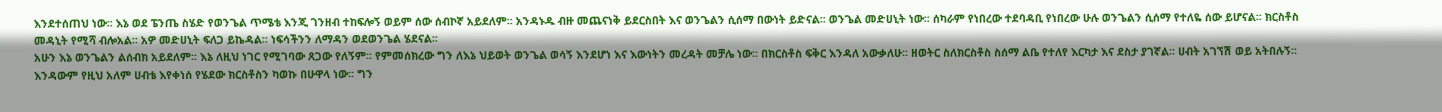እንደተሰጠህ ነው፡፡ እኔ ወደ ፔንጤ ስሄድ የወንጌል ጥሜቴ እንጂ ገንዘብ ተከፍሎኝ ወይም ሰው ሰብኮኛ አይደለም፡፡ አንዳኑዱ ብዙ መጨናነቅ ይደርስበት እና ወንጌልን ሲሰማ በውነት ይድናል፡፡ ወንጌል መድሀኒት ነው፡፡ ሰካራም የነበረው ተደባዳቢ የነበረው ሁሉ ወንጌልን ሲሰማ የተለዬ ሰው ይሆናል፡፡ ክርስቶስ መዳኒት የሚሻ ብሎአል፡፡ አዎ መድሀኒት ፍለጋ ይኬዳል፡፡ ነፍሳችንን ለማዳን ወደወንጌል ሄደናል፡፡
አሁን እኔ ወንጌልን ልሰብክ አይደለም፡፡ እኔ ለዚህ ነገር የሚገባው ጸጋው የለኝም፡፡ የምመሰክረው ግን ለእኔ ህይወት ወንጌል ወሳኝ እንደሆነ እና እውነትን መረዳት መቻሌ ነው፡፡ በክርስቶስ ፍቅር እንዳለ አውቃለሁ፡፡ ዘወትር ስለክርስቶስ ስሰማ ልቤ የተለየ እርካታ እና ደስታ ያገኛል፡፡ ሀብት አገኘሽ ወይ አትበሉኝ፡፡ እንዳውም የዚህ አለም ሀብቴ እየቀነሰ የሄደው ክርስቶስን ካወኩ በሁዋላ ነው፡፡ ግን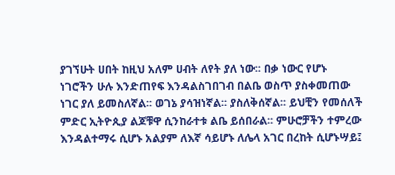ያገኘሁት ሀበት ከዚህ አለም ሀብት ለየት ያለ ነው፡፡ በቃ ነውር የሆኑ ነገሮችን ሁሉ እንድጠየፍ እንዳልስገበገብ በልቤ ወስጥ ያስቀመጠው ነገር ያለ ይመስለኛል፡፡ ወገኔ ያሳዝነኛል፡፡ ያስለቅሰኛል፡፡ ይህቺን የመሰለች ምድር ኢትዮጲያ ልጆቹዋ ሲንከራተቱ ልቤ ይሰበራል፡፡ ምሁሮቻችን ተምረው እንዳልተማሩ ሲሆኑ አልያም ለእኛ ሳይሆኑ ለሌላ አገር በረከት ሲሆኑሣይ፤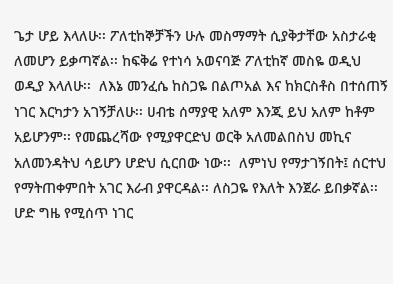ጌታ ሆይ እላለሁ፡፡ ፖለቲከኞቻችን ሁሉ መስማማት ሲያቅታቸው አስታራቂ ለመሆን ይቃጣኛል፡፡ ከፍቅሬ የተነሳ አወናባጅ ፖለቲከኛ መስዬ ወዲህ ወዲያ እላለሁ፡፡  ለእኔ መንፈሴ ከስጋዬ በልጦአል እና ከክርስቶስ በተሰጠኝ ነገር እርካታን አገኝቻለሁ፡፡ ሀብቴ ሰማያዊ አለም እንጂ ይህ አለም ከቶም አይሆንም፡፡ የመጨረሻው የሚያዋርድህ ወርቅ አለመልበስህ መኪና አለመንዳትህ ሳይሆን ሆድህ ሲርበው ነው፡፡  ለምነህ የማታገኝበት፤ ሰርተህ የማትጠቀምበት አገር እራብ ያዋርዳል፡፡ ለስጋዬ የእለት እንጀራ ይበቃኛል፡፡ ሆድ ግዜ የሚሰጥ ነገር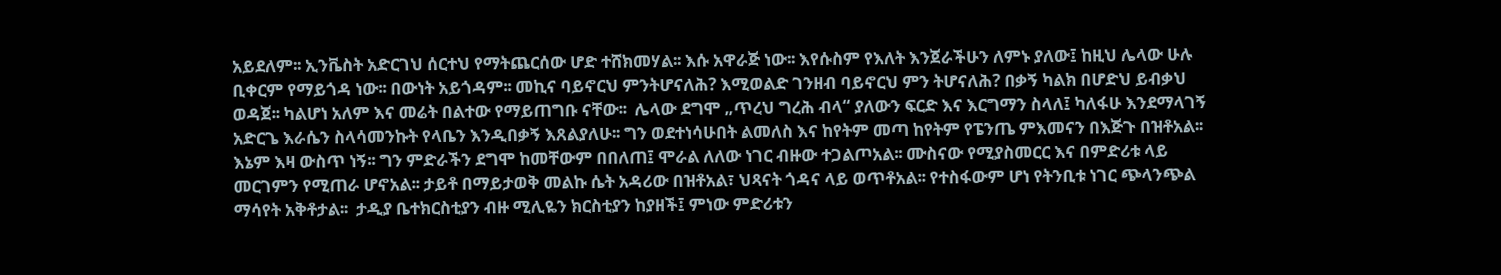አይደለም፡፡ ኢንቬስት አድርገህ ሰርተህ የማትጨርሰው ሆድ ተሸክመሃል፡፡ እሱ አዋራጅ ነው፡፡ እየሱስም የእለት እንጀራችሁን ለምኑ ያለው፤ ከዚህ ሌላው ሁሉ ቢቀርም የማይጎዳ ነው፡፡ በውነት አይጎዳም፡፡ መኪና ባይኖርህ ምንትሆናለሕ? እሚወልድ ገንዘብ ባይኖርህ ምን ትሆናለሕ? በቃኝ ካልክ በሆድህ ይብቃህ ወዳጀ፡፡ ካልሆነ አለም እና መሬት በልተው የማይጠግቡ ናቸው፡፡  ሌላው ደግሞ „ጥረህ ግረሕ ብላ“ ያለውን ፍርድ እና እርግማን ስላለ፤ ካለፋሁ እንደማላገኝ አድርጌ እራሴን ስላሳመንኩት የላቤን እንዲበቃኝ እጸልያለሁ፡፡ ግን ወደተነሳሁበት ልመለስ እና ከየትም መጣ ከየትም የፔንጤ ምእመናን በእጅጉ በዝቶአል፡፡ እኔም እዛ ውስጥ ነኝ፡፡ ግን ምድራችን ደግሞ ከመቸውም በበለጠ፤ ሞራል ለለው ነገር ብዙው ተጋልጦአል፡፡ ሙስናው የሚያስመርር እና በምድሪቱ ላይ መርገምን የሚጠራ ሆኖአል፡፡ ታይቶ በማይታወቅ መልኩ ሴት አዳሪው በዝቶአል፣ ህጻናት ጎዳና ላይ ወጥቶአል፡፡ የተስፋውም ሆነ የትንቢቱ ነገር ጭላንጭል ማሳየት አቅቶታል፡፡  ታዲያ ቤተክርስቲያን ብዙ ሚሊዬን ክርስቲያን ከያዘች፤ ምነው ምድሪቱን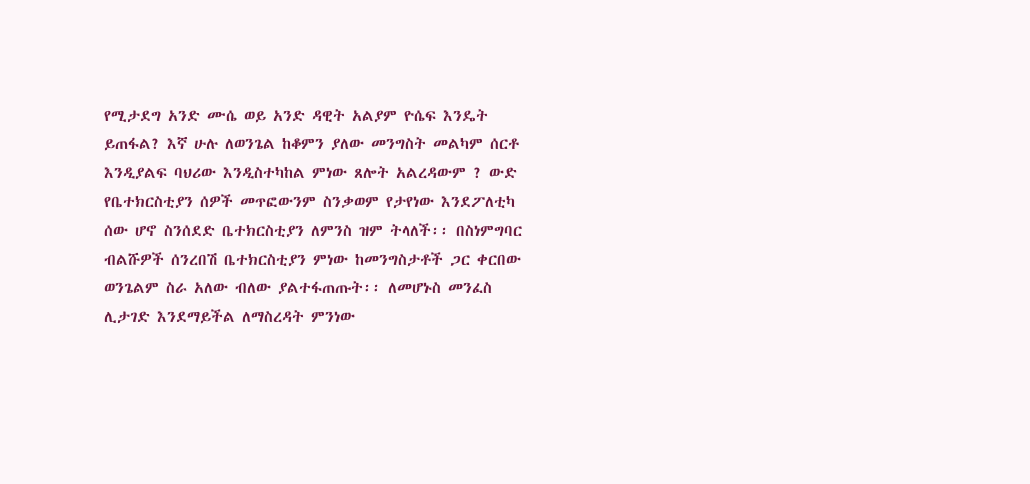የሚታደግ አንድ ሙሴ ወይ አንድ ዳዊት አልያም ዮሴፍ እንዴት ይጠፋል? እኛ ሁሉ ለወንጌል ከቆምን ያለው መንግስት መልካም ሰርቶ እንዲያልፍ ባህሪው እንዲስተካከል ምነው ጸሎት አልረዳውም ? ውድ የቤተክርስቲያን ሰዎች መጥፎውንም ስንቃወም የታየነው እንደፖለቲካ ሰው ሆኖ ስንሰደድ ቤተክርስቲያን ለምንስ ዝም ትላለች፡፡ በስነምግባር ብልሹዎች ሰንረበሽ ቤተክርስቲያን ምነው ከመንግስታቶች ጋር ቀርበው ወንጌልም ስራ አለው ብለው ያልተፋጠጡት፡፡ ለመሆኑስ መንፈስ ሊታገድ እንደማይችል ለማስረዳት ምንነው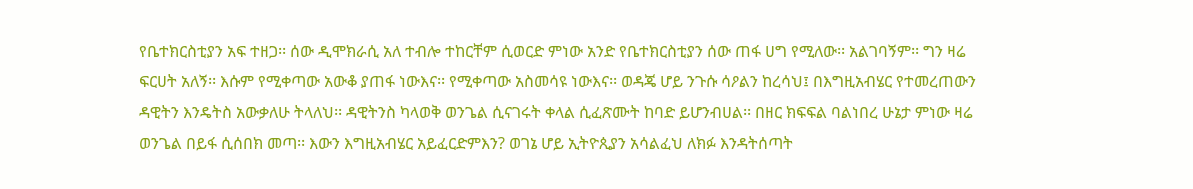የቤተክርስቲያን አፍ ተዘጋ፡፡ ሰው ዲሞክራሲ አለ ተብሎ ተከርቸም ሲወርድ ምነው አንድ የቤተክርስቲያን ሰው ጠፋ ሀግ የሚለው፡፡ አልገባኝም፡፡ ግን ዛሬ ፍርሀት አለኝ፡፡ እሱም የሚቀጣው አውቆ ያጠፋ ነውእና፡፡ የሚቀጣው አስመሳዩ ነውእና፡፡ ወዳጄ ሆይ ንጉሱ ሳዖልን ከረሳህ፤ በእግዚአብሄር የተመረጠውን ዳዊትን እንዴትስ አውቃለሁ ትላለህ፡፡ ዳዊትንስ ካላወቅ ወንጌል ሲናገሩት ቀላል ሲፈጽሙት ከባድ ይሆንብሀል፡፡ በዘር ክፍፍል ባልነበረ ሁኔታ ምነው ዛሬ ወንጌል በይፋ ሲሰበክ መጣ፡፡ እውን እግዚአብሄር አይፈርድምእን? ወገኔ ሆይ ኢትዮጲያን አሳልፈህ ለክፉ እንዳትሰጣት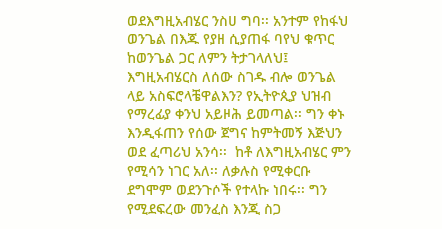ወደእግዚአብሄር ንስሀ ግባ፡፡ አንተም የከፋህ ወንጌል በእጁ የያዘ ሲያጠፋ ባየህ ቁጥር ከወንጌል ጋር ለምን ትታገላለህ፤ እግዚአብሄርስ ለሰው ስገዱ ብሎ ወንጌል ላይ አስፍሮላቼዋልእን? የኢትዮጲያ ህዝብ የማረፊያ ቀንህ አይዞሕ ይመጣል፡፡ ግን ቀኑ እንዲፋጠን የሰው ጀግና ከምትመኝ እጅህን ወደ ፈጣሪህ አንሳ፡፡  ከቶ ለእግዚአብሄር ምን የሚሳን ነገር አለ፡፡ ለቃሉስ የሚቀርቡ ደግሞም ወደንጉሶች የተላኩ ነበሩ፡፡ ግን የሚደፍረው መንፈስ እንጂ ስጋ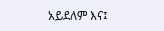አይደለም እና፤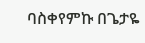ባስቀየምኩ በጌታዬ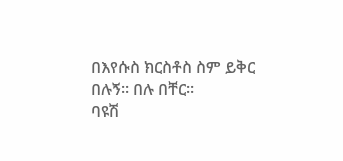በእየሱስ ክርስቶስ ስም ይቅር በሉኝ፡፡ በሉ በቸር፡፡
ባዩሽ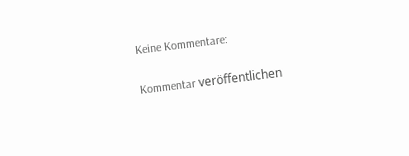Keine Kommentare:

Kommentar veröffentlichen